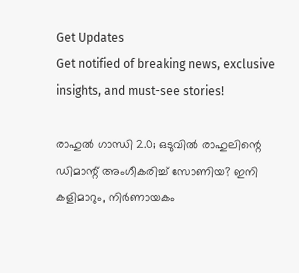Get Updates
Get notified of breaking news, exclusive insights, and must-see stories!

രാഹുൽ ഗാന്ധി 2.0; ഒടുവിൽ രാഹുലിന്റെ ഡിമാന്റ് അംഗീകരിച്ച് സോണിയ? ഇനി കളിമാറും, നിർണായകം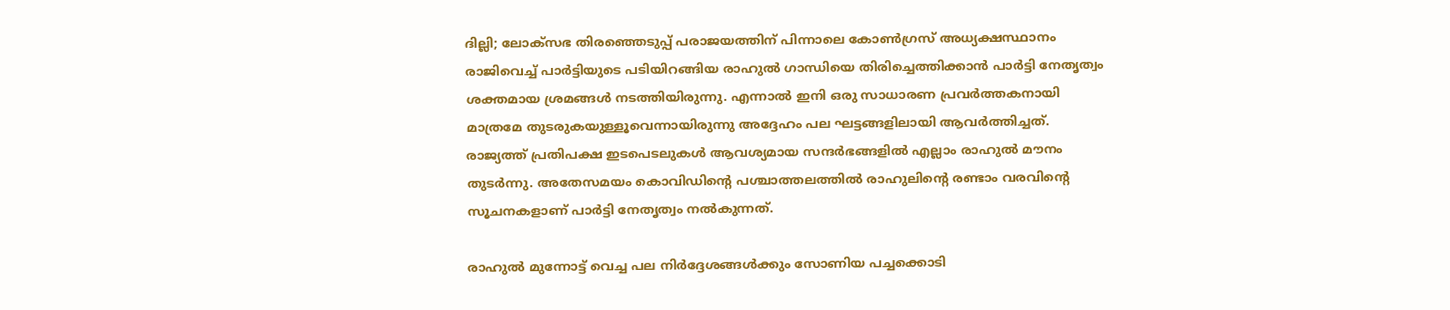ദില്ലി; ലോക്സഭ തിരഞ്ഞെടുപ്പ് പരാജയത്തിന് പിന്നാലെ കോൺഗ്രസ് അധ്യക്ഷസ്ഥാനം രാജിവെച്ച് പാർട്ടിയുടെ പടിയിറങ്ങിയ രാഹുൽ ഗാന്ധിയെ തിരിച്ചെത്തിക്കാൻ പാർട്ടി നേതൃത്വം ശക്തമായ ശ്രമങ്ങൾ നടത്തിയിരുന്നു. എന്നാൽ ഇനി ഒരു സാധാരണ പ്രവർത്തകനായി മാത്രമേ തുടരുകയുള്ളൂവെന്നായിരുന്നു അദ്ദേഹം പല ഘട്ടങ്ങളിലായി ആവർത്തിച്ചത്. രാജ്യത്ത് പ്രതിപക്ഷ ഇടപെടലുകൾ ആവശ്യമായ സന്ദർഭങ്ങളിൽ എല്ലാം രാഹുൽ മൗനം തുടർന്നു. അതേസമയം കൊവിഡിന്റെ പശ്ചാത്തലത്തിൽ രാഹുലിന്റെ രണ്ടാം വരവിന്റെ സൂചനകളാണ് പാർട്ടി നേതൃത്വം നൽകുന്നത്.

രാഹുൽ മുന്നോട്ട് വെച്ച പല നിർദ്ദേശങ്ങൾക്കും സോണിയ പച്ചക്കൊടി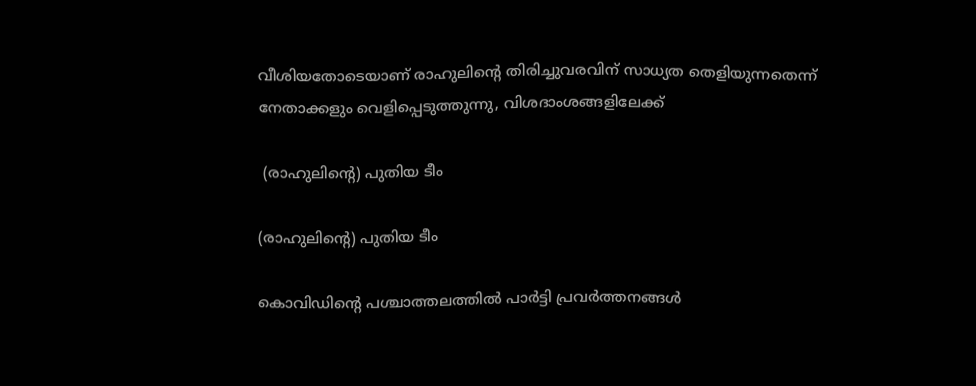വീശിയതോടെയാണ് രാഹുലിന്റെ തിരിച്ചുവരവിന് സാധ്യത തെളിയുന്നതെന്ന് നേതാക്കളും വെളിപ്പെടുത്തുന്നു, വിശദാംശങ്ങളിലേക്ക്

 (രാഹുലിന്റെ) പുതിയ ടീം

(രാഹുലിന്റെ) പുതിയ ടീം

കൊവിഡിന്റെ പശ്ചാത്തലത്തിൽ പാർട്ടി പ്രവർത്തനങ്ങൾ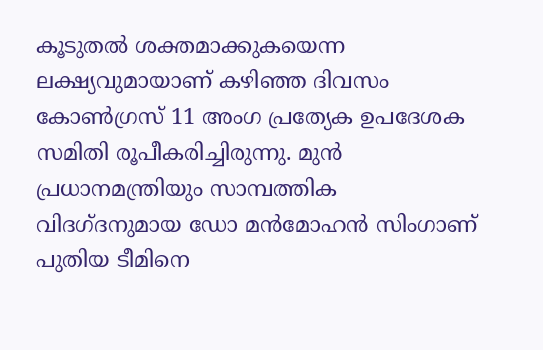കൂടുതൽ ശക്തമാക്കുകയെന്ന ലക്ഷ്യവുമായാണ് കഴിഞ്ഞ ദിവസം കോൺഗ്രസ് 11 അംഗ പ്രത്യേക ഉപദേശക സമിതി രൂപീകരിച്ചിരുന്നു. മുൻ പ്രധാനമന്ത്രിയും സാമ്പത്തിക വിദഗ്ദനുമായ ഡോ മൻമോഹൻ സിംഗാണ് പുതിയ ടീമിനെ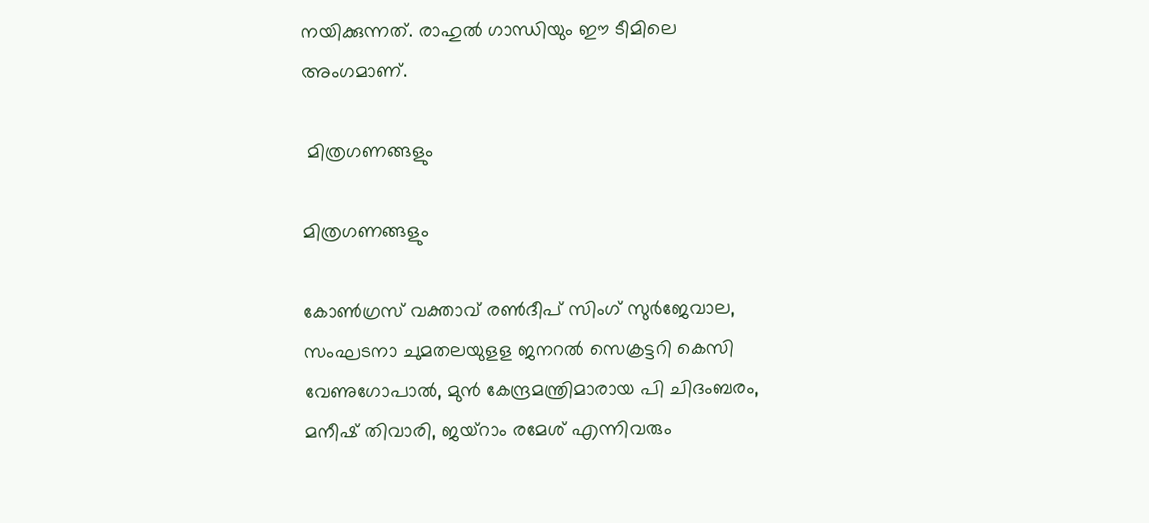നയിക്കുന്നത്. രാഹുൽ ഗാന്ധിയും ഈ ടീമിലെ അംഗമാണ്.

 മിത്രഗണങ്ങളും

മിത്രഗണങ്ങളും

കോണ്‍ഗ്രസ് വക്താവ് രണ്‍ദീപ് സിംഗ് സുര്‍ജേവാല, സംഘടനാ ചുമതലയുളള ജനറല്‍ സെക്രട്ടറി കെസി വേണുഗോപാല്‍, മുന്‍ കേന്ദ്രമന്ത്രിമാരായ പി ചിദംബരം, മനീഷ് തിവാരി, ജയ്‌റാം രമേശ് എന്നിവരും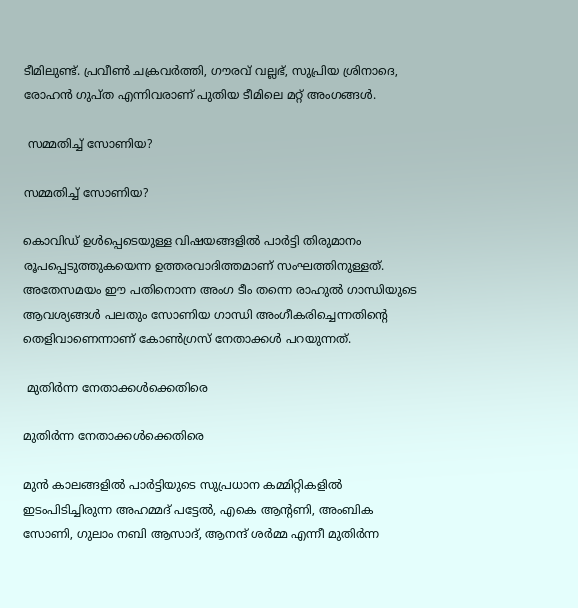ടീമിലുണ്ട്. പ്രവീണ്‍ ചക്രവര്‍ത്തി, ഗൗരവ് വല്ലഭ്, സുപ്രിയ ശ്രിനാദെ, രോഹന്‍ ഗുപ്ത എന്നിവരാണ് പുതിയ ടീമിലെ മറ്റ് അംഗങ്ങൾ.

 സമ്മതിച്ച് സോണിയ?

സമ്മതിച്ച് സോണിയ?

കൊവിഡ് ഉൾപ്പെടെയുള്ള വിഷയങ്ങളിൽ പാർട്ടി തിരുമാനം രൂപപ്പെടുത്തുകയെന്ന ഉത്തരവാദിത്തമാണ് സംഘത്തിനുള്ളത്. അതേസമയം ഈ പതിനൊന്ന അംഗ ടീം തന്നെ രാഹുൽ ഗാന്ധിയുടെ ആവശ്യങ്ങൾ പലതും സോണിയ ഗാന്ധി അംഗീകരിച്ചെന്നതിന്റെ തെളിവാണെന്നാണ് കോൺഗ്രസ് നേതാക്കൾ പറയുന്നത്.

 മുതിർന്ന നേതാക്കൾക്കെതിരെ

മുതിർന്ന നേതാക്കൾക്കെതിരെ

മുൻ കാലങ്ങളിൽ പാർട്ടിയുടെ സുപ്രധാന കമ്മിറ്റികളിൽ ഇടംപിടിച്ചിരുന്ന അഹമ്മദ് പട്ടേൽ, എകെ ആന്റണി, അംബിക സോണി, ഗുലാം നബി ആസാദ്, ആനന്ദ് ശർമ്മ എന്നീ മുതിർന്ന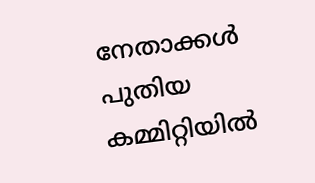നേതാക്കൾ പുതിയ കമ്മിറ്റിയിൽ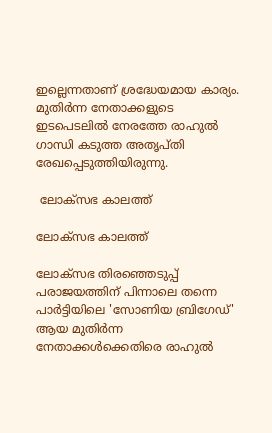ഇല്ലെന്നതാണ് ശ്രദ്ധേയമായ കാര്യം. മുതിർന്ന നേതാക്കളുടെ ഇടപെടലിൽ നേരത്തേ രാഹുൽ ഗാന്ധി കടുത്ത അതൃപ്തി രേഖപ്പെടുത്തിയിരുന്നു.

 ലോക്സഭ കാലത്ത്

ലോക്സഭ കാലത്ത്

ലോക്സഭ തിരഞ്ഞെടുപ്പ് പരാജയത്തിന് പിന്നാലെ തന്നെ പാർട്ടിയിലെ 'സോണിയ ബ്രിഗേഡ്' ആയ മുതിർന്ന നേതാക്കൾക്കെതിരെ രാഹുൽ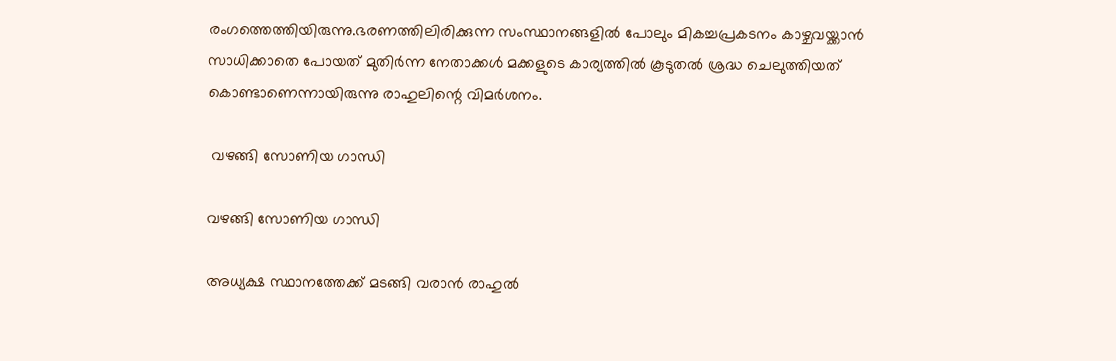രംഗത്തെത്തിയിരുന്നു.ഭരണത്തിലിരിക്കുന്ന സംസ്ഥാനങ്ങളിൽ പോലും മികച്ചപ്രകടനം കാഴ്ചവയ്ക്കാൻ സാധിക്കാതെ പോയത് മുതിർന്ന നേതാക്കൾ മക്കളുടെ കാര്യത്തിൽ കൂടുതൽ ശ്രദ്ധ ചെലുത്തിയത് കൊണ്ടാണെന്നായിരുന്നു രാഹുലിന്റെ വിമർശനം.

 വഴങ്ങി സോണിയ ഗാന്ധി

വഴങ്ങി സോണിയ ഗാന്ധി

അധ്യക്ഷ സ്ഥാനത്തേക്ക് മടങ്ങി വരാൻ രാഹുൽ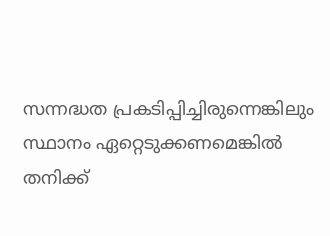സന്നദ്ധത പ്രകടിപ്പിച്ചിരുന്നെങ്കിലും സ്ഥാനം ഏറ്റെടുക്കണമെങ്കിൽ തനിക്ക്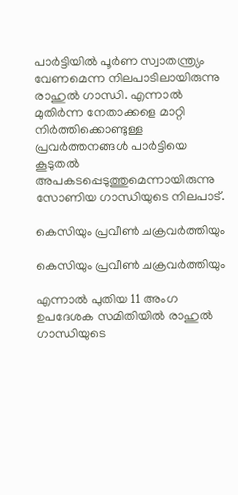പാർട്ടിയിൽ പൂർണ സ്വാതന്ത്ര്യം വേണമെന്ന നിലപാടിലായിരുന്നു രാഹുൽ ഗാന്ധി. എന്നാൽ മുതിർന്ന നേതാക്കളെ മാറ്റി നിർത്തിക്കൊണ്ടുള്ള പ്രവർത്തനങ്ങൾ പാർട്ടിയെ കൂടുതൽ അപകടപ്പെടുത്തുമെന്നായിരുന്നു സോണിയ ഗാന്ധിയുടെ നിലപാട്.

കെസിയും പ്രവീൺ ചക്രവർത്തിയും

കെസിയും പ്രവീൺ ചക്രവർത്തിയും

എന്നാൽ പുതിയ 11 അംഗ ഉപദേശക സമിതിയിൽ രാഹുൽ ഗാന്ധിയുടെ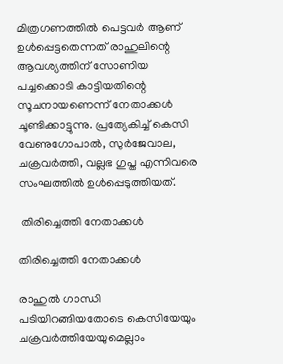മിത്രഗണത്തിൽ പെട്ടവർ ആണ് ഉൾപ്പെട്ടതെന്നത് രാഹുലിന്റെ ആവശ്യത്തിന് സോണിയ പച്ചക്കൊടി കാട്ടിയതിന്റെ സൂചനായണെന്ന് നേതാക്കൾ ചൂണ്ടിക്കാട്ടുന്നു. പ്രത്യേകിച്ച് കെസി വേണുഗോപാൽ, സുർജേവാല, ചക്രവർത്തി, വല്ലഭ ഗുപ്ത എന്നിവരെ സംഘത്തിൽ ഉൾപ്പെടുത്തിയത്.

 തിരിച്ചെത്തി നേതാക്കൾ

തിരിച്ചെത്തി നേതാക്കൾ

രാഹുൽ ഗാന്ധി പടിയിറങ്ങിയതോടെ കെസിയേയും ചക്രവർത്തിയേയുമെല്ലാം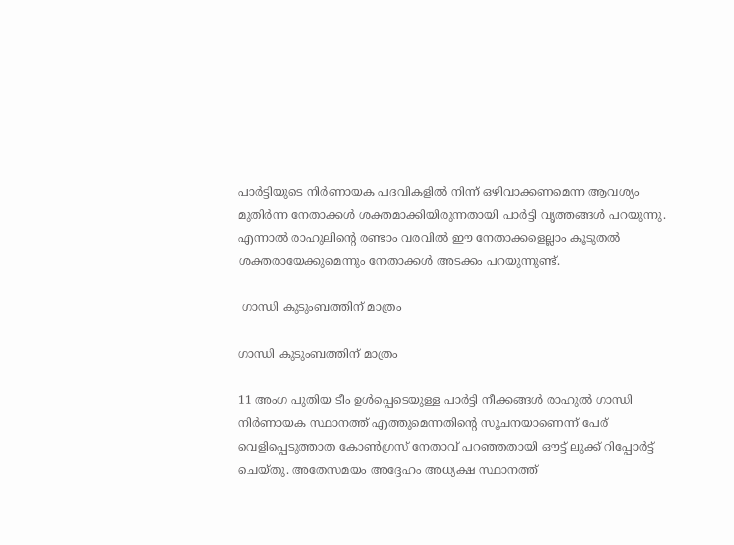പാർട്ടിയുടെ നിർണായക പദവികളിൽ നിന്ന് ഒഴിവാക്കണമെന്ന ആവശ്യം മുതിർന്ന നേതാക്കൾ ശക്തമാക്കിയിരുന്നതായി പാർട്ടി വൃത്തങ്ങൾ പറയുന്നു. എന്നാൽ രാഹുലിന്റെ രണ്ടാം വരവിൽ ഈ നേതാക്കളെല്ലാം കൂടുതൽ ശക്തരായേക്കുമെന്നും നേതാക്കൾ അടക്കം പറയുന്നുണ്ട്.

 ഗാന്ധി കുടുംബത്തിന് മാത്രം

ഗാന്ധി കുടുംബത്തിന് മാത്രം

11 അംഗ പുതിയ ടീം ഉൾപ്പെടെയുള്ള പാർട്ടി നീക്കങ്ങൾ രാഹുൽ ഗാന്ധി നിർണായക സ്ഥാനത്ത് എത്തുമെന്നതിന്റെ സൂചനയാണെന്ന് പേര് വെളിപ്പെടുത്താത കോൺഗ്രസ് നേതാവ് പറഞ്ഞതായി ഔട്ട് ലുക്ക് റിപ്പോർട്ട് ചെയ്തു. അതേസമയം അദ്ദേഹം അധ്യക്ഷ സ്ഥാനത്ത്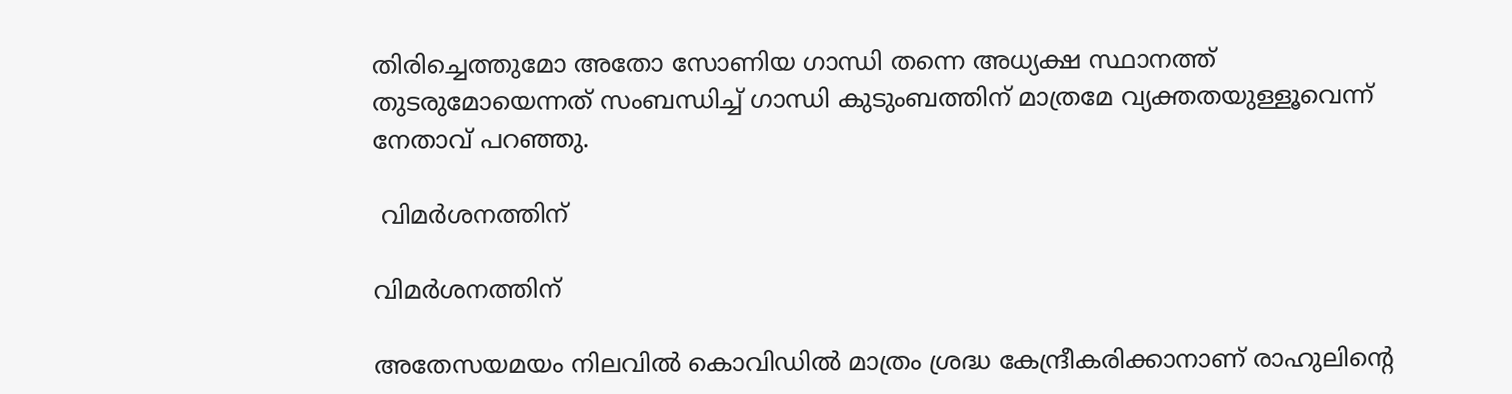തിരിച്ചെത്തുമോ അതോ സോണിയ ഗാന്ധി തന്നെ അധ്യക്ഷ സ്ഥാനത്ത് തുടരുമോയെന്നത് സംബന്ധിച്ച് ഗാന്ധി കുടുംബത്തിന് മാത്രമേ വ്യക്തതയുള്ളൂവെന്ന് നേതാവ് പറഞ്ഞു.

 വിമർശനത്തിന്

വിമർശനത്തിന്

അതേസയമയം നിലവിൽ കൊവിഡിൽ മാത്രം ശ്രദ്ധ കേന്ദ്രീകരിക്കാനാണ് രാഹുലിന്റെ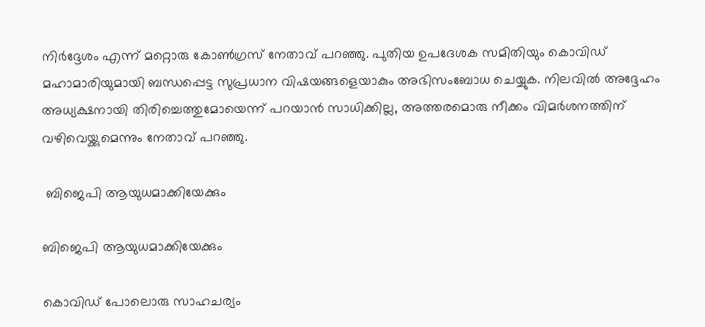നിർദ്ദേശം എന്ന് മറ്റൊരു കോൺഗ്രസ് നേതാവ് പറഞ്ഞു. പുതിയ ഉപദേശക സമിതിയും കൊവിഡ് മഹാമാരിയുമായി ബന്ധപ്പെട്ട സുപ്രധാന വിഷയങ്ങളെയാകും അഭിസംബോധ ചെയ്യുക. നിലവിൽ അദ്ദേഹം അധ്യക്ഷനായി തിരിച്ചെത്തുമോയെന്ന് പറയാൻ സാധിക്കില്ല, അത്തരമൊരു നീക്കം വിമർശനത്തിന് വഴിവെയ്ക്കുമെന്നും നേതാവ് പറഞ്ഞു.

 ബിജെപി ആയുധമാക്കിയേക്കും

ബിജെപി ആയുധമാക്കിയേക്കും

കൊവിഡ് പോലൊരു സാഹചര്യം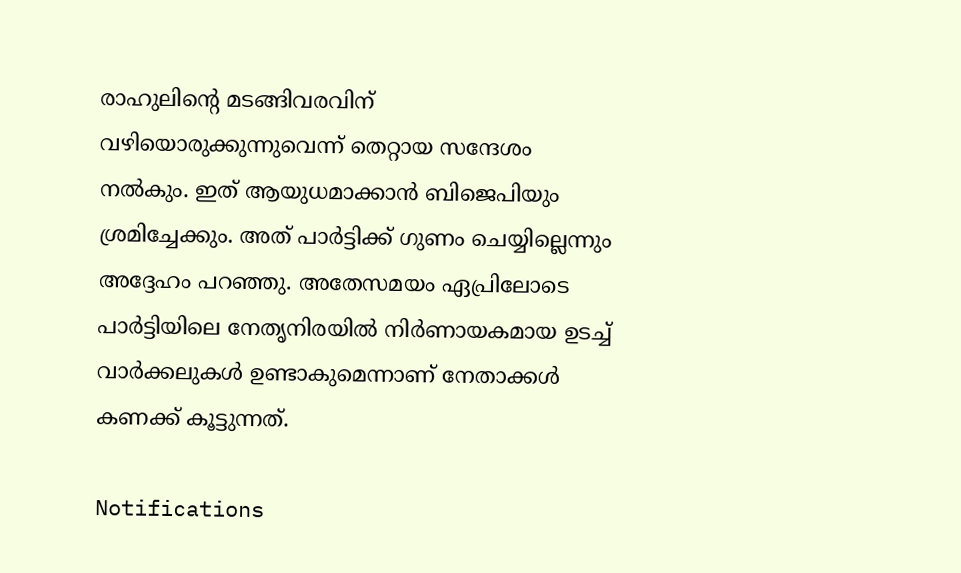രാഹുലിന്റെ മടങ്ങിവരവിന് വഴിയൊരുക്കുന്നുവെന്ന് തെറ്റായ സന്ദേശം നൽകും. ഇത് ആയുധമാക്കാൻ ബിജെപിയും ശ്രമിച്ചേക്കും. അത് പാർട്ടിക്ക് ഗുണം ചെയ്യില്ലെന്നും അദ്ദേഹം പറഞ്ഞു. അതേസമയം ഏപ്രിലോടെ പാർട്ടിയിലെ നേതൃനിരയിൽ നിർണായകമായ ഉടച്ച് വാർക്കലുകൾ ഉണ്ടാകുമെന്നാണ് നേതാക്കൾ കണക്ക് കൂട്ടുന്നത്.

Notifications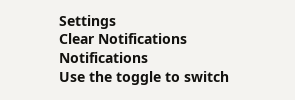Settings
Clear Notifications
Notifications
Use the toggle to switch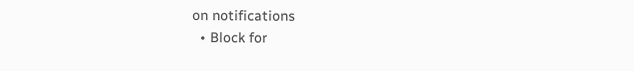on notifications
  • Block for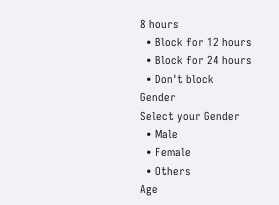8 hours
  • Block for 12 hours
  • Block for 24 hours
  • Don't block
Gender
Select your Gender
  • Male
  • Female
  • Others
Age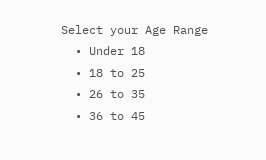Select your Age Range
  • Under 18
  • 18 to 25
  • 26 to 35
  • 36 to 45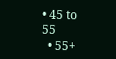• 45 to 55
  • 55+